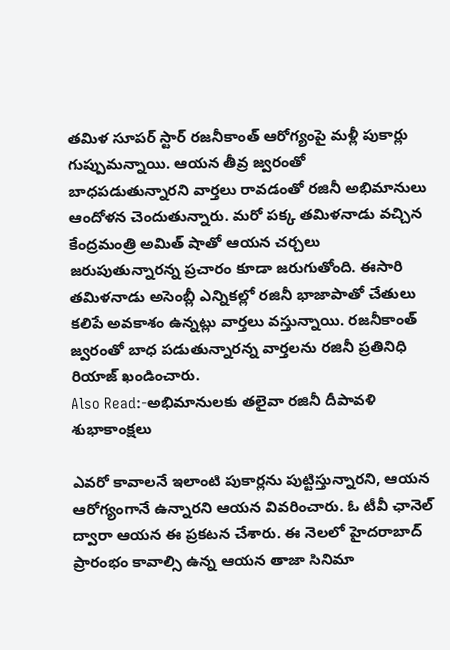తమిళ సూపర్ స్టార్ రజనీకాంత్ ఆరోగ్యంపై మళ్లీ పుకార్లు గుప్పుమన్నాయి. ఆయన తీవ్ర జ్వరంతో బాధపడుతున్నారని వార్తలు రావడంతో రజినీ అభిమానులు ఆందోళన చెందుతున్నారు. మరో పక్క తమిళనాడు వచ్చిన కేంద్రమంత్రి అమిత్ షాతో ఆయన చర్చలు జరుపుతున్నారన్న ప్రచారం కూడా జరుగుతోంది. ఈసారి తమిళనాడు అసెంబ్లీ ఎన్నికల్లో రజినీ భాజాపాతో చేతులు కలిపే అవకాశం ఉన్నట్లు వార్తలు వస్తున్నాయి. రజనీకాంత్ జ్వరంతో బాధ పడుతున్నారన్న వార్తలను రజినీ ప్రతినిధి రియాజ్ ఖండించారు.
Also Read:-అభిమానులకు తలైవా రజినీ దీపావళి శుభాకాంక్షలు

ఎవరో కావాలనే ఇలాంటి పుకార్లను పుట్టిస్తున్నారని, ఆయన ఆరోగ్యంగానే ఉన్నారని ఆయన వివరించారు. ఓ టీవీ ఛానెల్ ద్వారా ఆయన ఈ ప్రకటన చేశారు. ఈ నెలలో హైదరాబాద్ ప్రారంభం కావాల్సి ఉన్న ఆయన తాజా సినిమా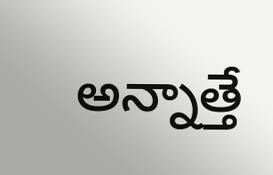అన్నాత్తే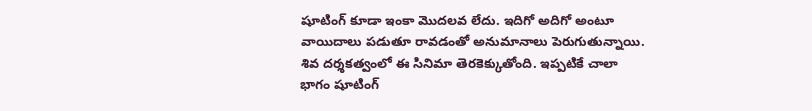షూటింగ్ కూడా ఇంకా మొదలవ లేదు. ఇదిగో అదిగో అంటూ వాయిదాలు పడుతూ రావడంతో అనుమానాలు పెరుగుతున్నాయి. శివ దర్శకత్వంలో ఈ సినిమా తెరకెక్కుతోంది. ఇప్పటికే చాలా భాగం షూటింగ్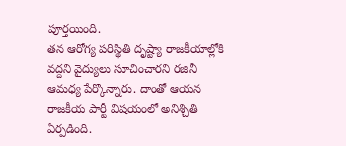పూర్తయింది.
తన ఆరోగ్య పరిస్థితి దృష్ట్యా రాజకీయాల్లోకి వద్దని వైద్యులు సూచించారని రజినీ ఆమధ్య పేర్కొన్నారు. దాంతో ఆయన రాజకీయ పార్టీ విషయంలో అనిశ్చితి ఏర్పడింది.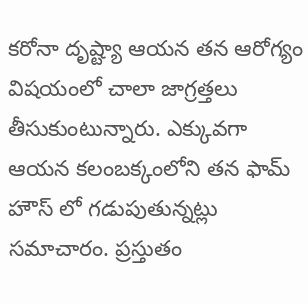కరోనా దృష్ట్యా ఆయన తన ఆరోగ్యం విషయంలో చాలా జాగ్రత్తలు తీసుకుంటున్నారు. ఎక్కువగా ఆయన కలంబక్కంలోని తన ఫామ్ హౌస్ లో గడుపుతున్నట్లు సమాచారం. ప్రస్తుతం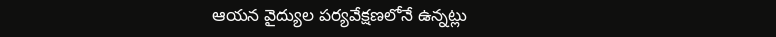ఆయన వైద్యుల పర్యవేక్షణలోనే ఉన్నట్లు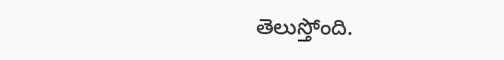తెలుస్తోంది.